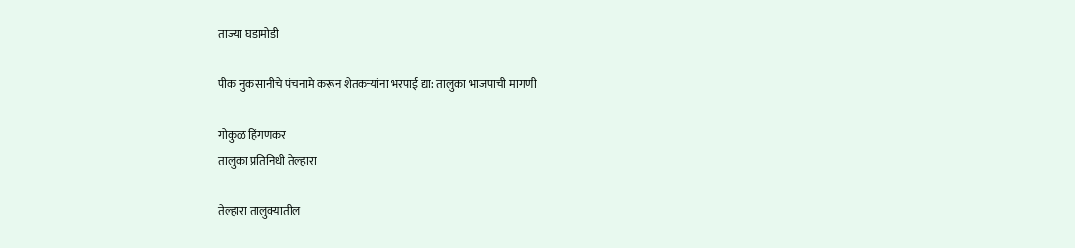ताज्या घडामोडी

पीक नुकसानीचे पंचनामे करून शेतकऱ्यांना भरपाई द्या: तालुका भाजपाची मागणी

गोकुळ हिंगणकर
तालुका प्रतिनिधी तेल्हारा

तेल्हारा तालुक्यातील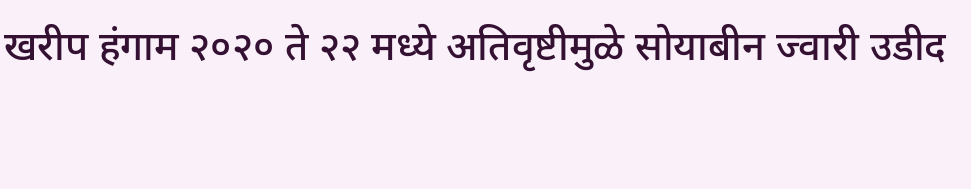खरीप हंगाम २०२० ते २२ मध्ये अतिवृष्टीमुळे सोयाबीन ज्वारी उडीद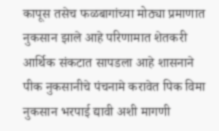कापूस तसेच फळबागांच्या मोठ्या प्रमाणात नुकसान झाले आहे परिणामात शेतकरी आर्थिक संकटात सापडला आहे शासनाने पीक नुकसानीचे पंचनामे करावेत पिक विमा नुकसान भरपाई द्यावी अशी मागणी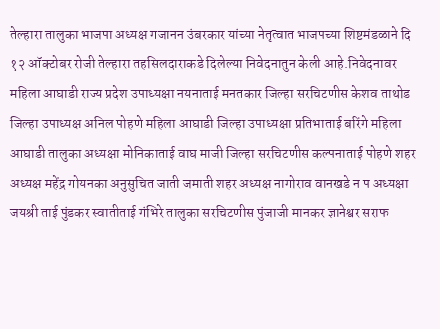तेल्हारा तालुका भाजपा अध्यक्ष गजानन उंबरकार यांच्या नेतृत्वात भाजपच्या शिष्टमंडळाने दि १२ ऑक्‍टोबर रोजी तेल्हारा तहसिलदाराकडे दिलेल्या निवेदनातुन केली आहे.निवेदनावर महिला आघाडी राज्य प्रदेश उपाध्यक्षा नयनाताई मनतकार जिल्हा सरचिटणीस केशव ताथोड जिल्हा उपाध्यक्ष अनिल पोहणे महिला आघाडी जिल्हा उपाध्यक्षा प्रतिभाताई बरिंगे महिला आघाडी तालुका अध्यक्षा मोनिकाताई वाघ माजी जिल्हा सरचिटणीस कल्पनाताई पोहणे शहर अध्यक्ष महेंद्र गोयनका अनुसुचित जाती जमाती शहर अध्यक्ष नागोराव वानखडे न प अध्यक्षा जयश्री ताई पुंडकर स्वातीताई गंभिरे तालुका सरचिटणीस पुंजाजी मानकर ज्ञानेश्वर सराफ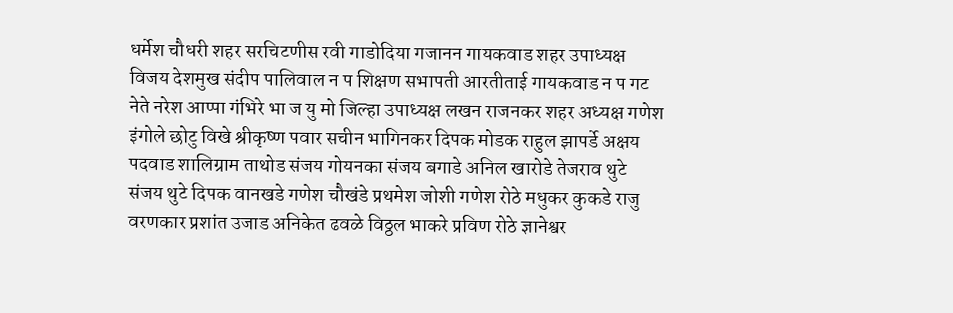धर्मेश चौधरी शहर सरचिटणीस रवी गाडोदिया गजानन गायकवाड शहर उपाध्यक्ष विजय देशमुख संदीप पालिवाल न प शिक्षण सभापती आरतीताई गायकवाड न प गट नेते नरेश आप्पा गंभिरे भा ज यु मो जिल्हा उपाध्यक्ष लखन राजनकर शहर अध्यक्ष गणेश इंगोले छोटु विखे श्रीकृष्ण पवार सचीन भागिनकर दिपक मोडक राहुल झापर्डे अक्षय पदवाड शालिग्राम ताथोड संजय गोयनका संजय बगाडे अनिल खारोडे तेजराव थुटे संजय थुटे दिपक वानखडे गणेश चौखंडे प्रथमेश जोशी गणेश रोठे मधुकर कुकडे राजु वरणकार प्रशांत उजाड अनिकेत ढवळे विठ्ठल भाकरे प्रविण रोठे ज्ञानेश्वर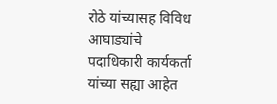रोठे यांच्यासह विविध आघाड्यांचे पदाधिकारी कार्यकर्ता यांच्या सह्या आहेत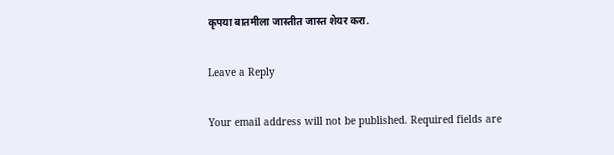कृपया बातमीला जास्तीत जास्त शेयर करा.

Leave a Reply

Your email address will not be published. Required fields are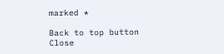marked *

Back to top button
Close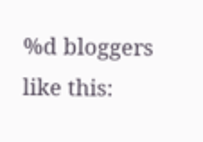%d bloggers like this: